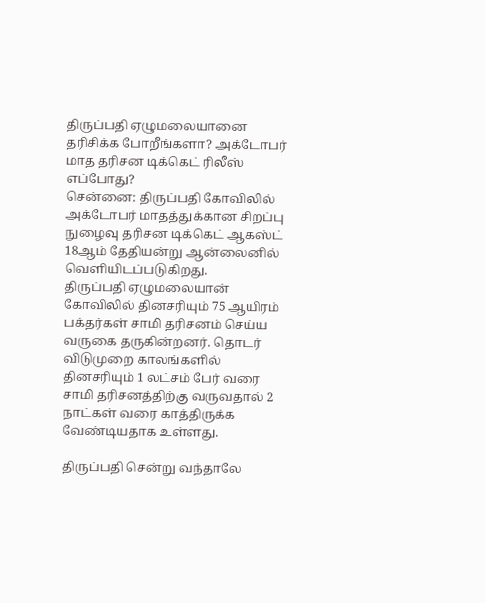திருப்பதி ஏழுமலையானை தரிசிக்க போறீங்களா? அக்டோபர் மாத தரிசன டிக்கெட் ரிலீஸ் எப்போது?
சென்னை: திருப்பதி கோவிலில் அக்டோபர் மாதத்துக்கான சிறப்பு நுழைவு தரிசன டிக்கெட் ஆகஸ்ட் 18ஆம் தேதியன்று ஆன்லைனில் வெளியிடப்படுகிறது.
திருப்பதி ஏழுமலையான் கோவிலில் தினசரியும் 75 ஆயிரம் பக்தர்கள் சாமி தரிசனம் செய்ய வருகை தருகின்றனர். தொடர் விடுமுறை காலங்களில் தினசரியும் 1 லட்சம் பேர் வரை சாமி தரிசனத்திற்கு வருவதால் 2 நாட்கள் வரை காத்திருக்க வேண்டியதாக உள்ளது.

திருப்பதி சென்று வந்தாலே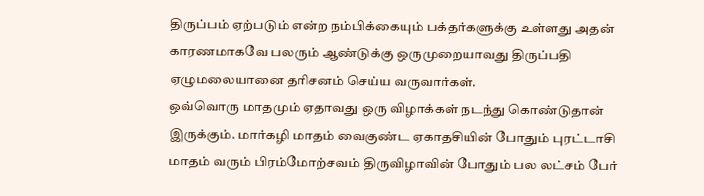திருப்பம் ஏற்படும் என்ற நம்பிக்கையும் பக்தர்களுக்கு உள்ளது அதன் காரணமாகவே பலரும் ஆண்டுக்கு ஒருமுறையாவது திருப்பதி ஏழுமலையானை தரிசனம் செய்ய வருவார்கள்.
ஒவ்வொரு மாதமும் ஏதாவது ஒரு விழாக்கள் நடந்து கொண்டுதான் இருக்கும். மார்கழி மாதம் வைகுண்ட ஏகாதசியின் போதும் புரட்டாசி மாதம் வரும் பிரம்மோற்சவம் திருவிழாவின் போதும் பல லட்சம் பேர்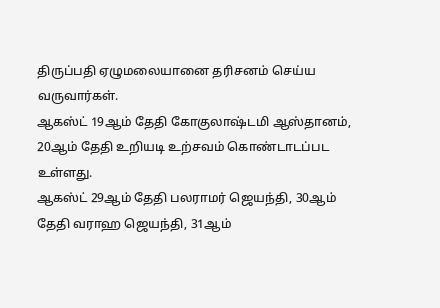திருப்பதி ஏழுமலையானை தரிசனம் செய்ய வருவார்கள்.
ஆகஸ்ட் 19ஆம் தேதி கோகுலாஷ்டமி ஆஸ்தானம், 20ஆம் தேதி உறியடி உற்சவம் கொண்டாடப்பட உள்ளது.
ஆகஸ்ட் 29ஆம் தேதி பலராமர் ஜெயந்தி, 30ஆம் தேதி வராஹ ஜெயந்தி, 31ஆம்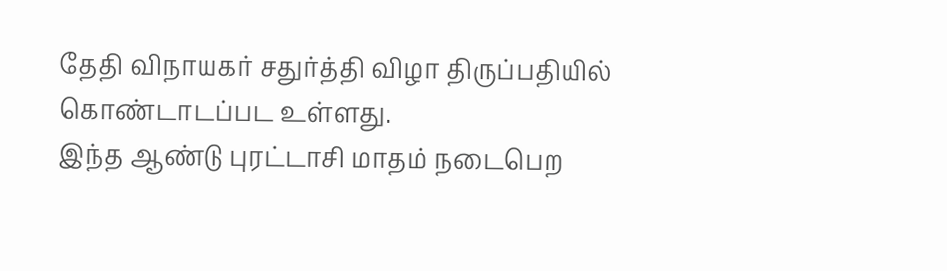தேதி விநாயகர் சதுர்த்தி விழா திருப்பதியில் கொண்டாடப்பட உள்ளது.
இந்த ஆண்டு புரட்டாசி மாதம் நடைபெற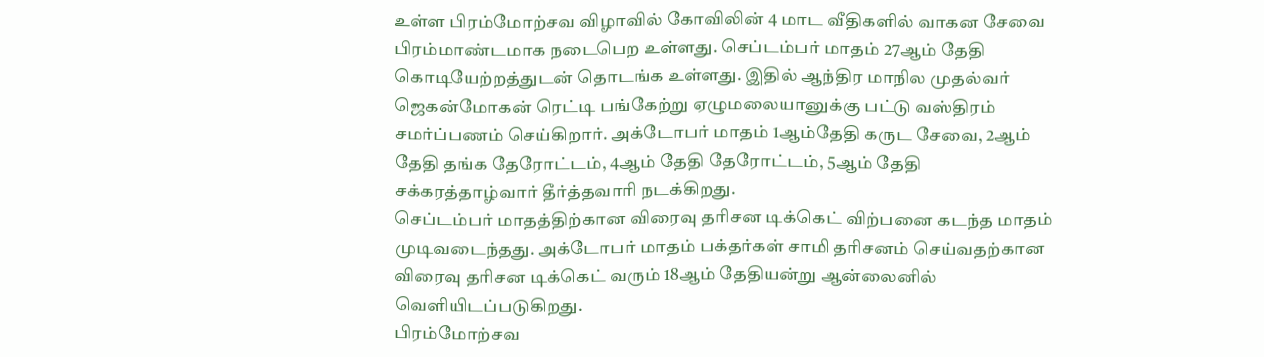உள்ள பிரம்மோற்சவ விழாவில் கோவிலின் 4 மாட வீதிகளில் வாகன சேவை பிரம்மாண்டமாக நடைபெற உள்ளது. செப்டம்பர் மாதம் 27ஆம் தேதி கொடியேற்றத்துடன் தொடங்க உள்ளது. இதில் ஆந்திர மாநில முதல்வர் ஜெகன்மோகன் ரெட்டி பங்கேற்று ஏழுமலையானுக்கு பட்டு வஸ்திரம் சமர்ப்பணம் செய்கிறார். அக்டோபர் மாதம் 1ஆம்தேதி கருட சேவை, 2ஆம் தேதி தங்க தேரோட்டம், 4ஆம் தேதி தேரோட்டம், 5ஆம் தேதி சக்கரத்தாழ்வார் தீர்த்தவாரி நடக்கிறது.
செப்டம்பர் மாதத்திற்கான விரைவு தரிசன டிக்கெட் விற்பனை கடந்த மாதம் முடிவடைந்தது. அக்டோபர் மாதம் பக்தர்கள் சாமி தரிசனம் செய்வதற்கான விரைவு தரிசன டிக்கெட் வரும் 18ஆம் தேதியன்று ஆன்லைனில் வெளியிடப்படுகிறது.
பிரம்மோற்சவ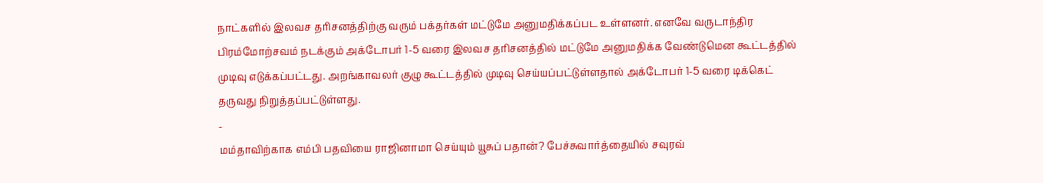நாட்களில் இலவச தரிசனத்திற்கு வரும் பக்தர்கள் மட்டுமே அனுமதிக்கப்பட உள்ளனர். எனவே வருடாந்திர பிரம்மோற்சவம் நடக்கும் அக்டோபர் 1-5 வரை இலவச தரிசனத்தில் மட்டுமே அனுமதிக்க வேண்டுமென கூட்டத்தில் முடிவு எடுக்கப்பட்டது. அறங்காவலர் குழு கூட்டத்தில் முடிவு செய்யப்பட்டுள்ளதால் அக்டோபர் 1-5 வரை டிக்கெட் தருவது நிறுத்தப்பட்டுள்ளது.
-
மம்தாவிற்காக எம்பி பதவியை ராஜினாமா செய்யும் யூசுப் பதான்? பேச்சுவார்த்தையில் சவுரவ்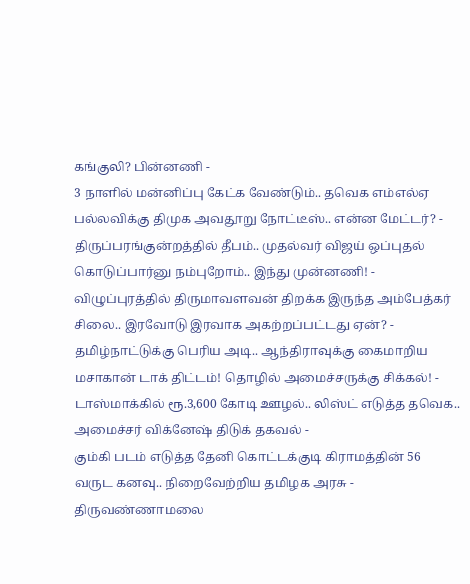கங்குலி? பின்னணி -
3 நாளில் மன்னிப்பு கேட்க வேண்டும்.. தவெக எம்எல்ஏ பல்லவிக்கு திமுக அவதூறு நோட்டீஸ்.. என்ன மேட்டர்? -
திருப்பரங்குன்றத்தில் தீபம்.. முதல்வர் விஜய் ஒப்புதல் கொடுப்பார்னு நம்புறோம்.. இந்து முன்னணி! -
விழுப்புரத்தில் திருமாவளவன் திறக்க இருந்த அம்பேத்கர் சிலை.. இரவோடு இரவாக அகற்றப்பட்டது ஏன்? -
தமிழ்நாட்டுக்கு பெரிய அடி.. ஆந்திராவுக்கு கைமாறிய மசாகான் டாக் திட்டம்! தொழில் அமைச்சருக்கு சிக்கல்! -
டாஸ்மாக்கில் ரூ.3,600 கோடி ஊழல்.. லிஸ்ட் எடுத்த தவெக.. அமைச்சர் விக்னேஷ் திடுக் தகவல் -
கும்கி படம் எடுத்த தேனி கொட்டக்குடி கிராமத்தின் 56 வருட கனவு.. நிறைவேற்றிய தமிழக அரசு -
திருவண்ணாமலை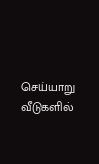செய்யாறு வீடுகளில்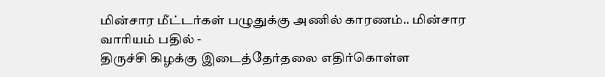மின்சார மீட்டர்கள் பழுதுக்கு அணில் காரணம்.. மின்சார வாரியம் பதில் -
திருச்சி கிழக்கு இடைத்தேர்தலை எதிர்கொள்ள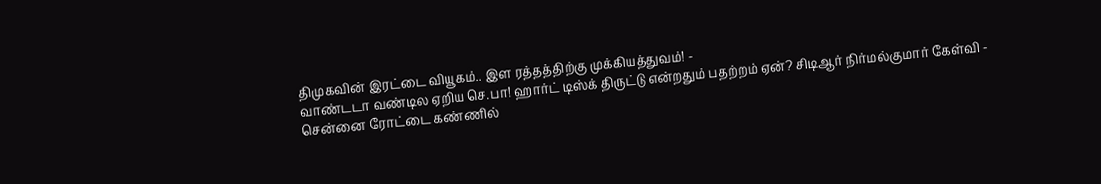திமுகவின் இரட்டை வியூகம்.. இள ரத்தத்திற்கு முக்கியத்துவம்! -
வாண்டடா வண்டில ஏறிய செ.பா! ஹார்ட் டிஸ்க் திருட்டு என்றதும் பதற்றம் ஏன்? சிடிஆர் நிர்மல்குமார் கேள்வி -
சென்னை ரோட்டை கண்ணில்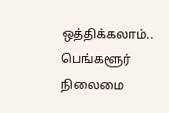ஒத்திக்கலாம்.. பெங்களூர் நிலைமை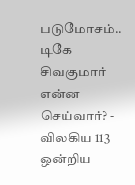படுமோசம்.. டிகே சிவகுமார் என்ன செய்வார்? -
விலகிய 113 ஒன்றிய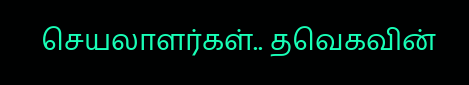செயலாளர்கள்.. தவெகவின்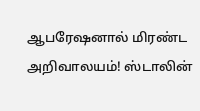ஆபரேஷனால் மிரண்ட அறிவாலயம்! ஸ்டாலின்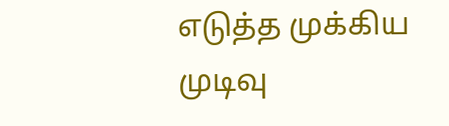எடுத்த முக்கிய முடிவு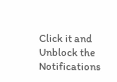Click it and Unblock the Notifications